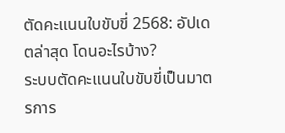ตัดคะแนนใบขับขี่ 2568: อัปเดตล่าสุด โดนอะไรบ้าง?
ระบบตัดคะแนนใบขับขี่เป็นมาตรการ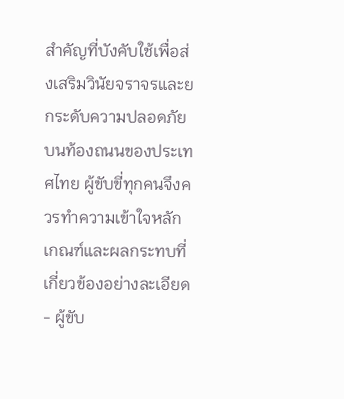สำคัญที่บังคับใช้เพื่อส่งเสริมวินัยจราจรและยกระดับความปลอดภัยบนท้องถนนของประเทศไทย ผู้ขับขี่ทุกคนจึงควรทำความเข้าใจหลักเกณฑ์และผลกระทบที่เกี่ยวข้องอย่างละเอียด
- ผู้ขับ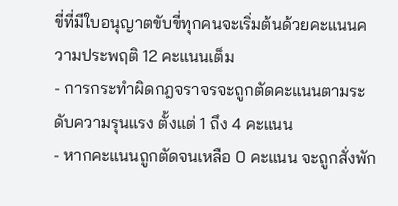ขี่ที่มีใบอนุญาตขับขี่ทุกคนจะเริ่มต้นด้วยคะแนนความประพฤติ 12 คะแนนเต็ม
- การกระทำผิดกฎจราจรจะถูกตัดคะแนนตามระดับความรุนแรง ตั้งแต่ 1 ถึง 4 คะแนน
- หากคะแนนถูกตัดจนเหลือ 0 คะแนน จะถูกสั่งพัก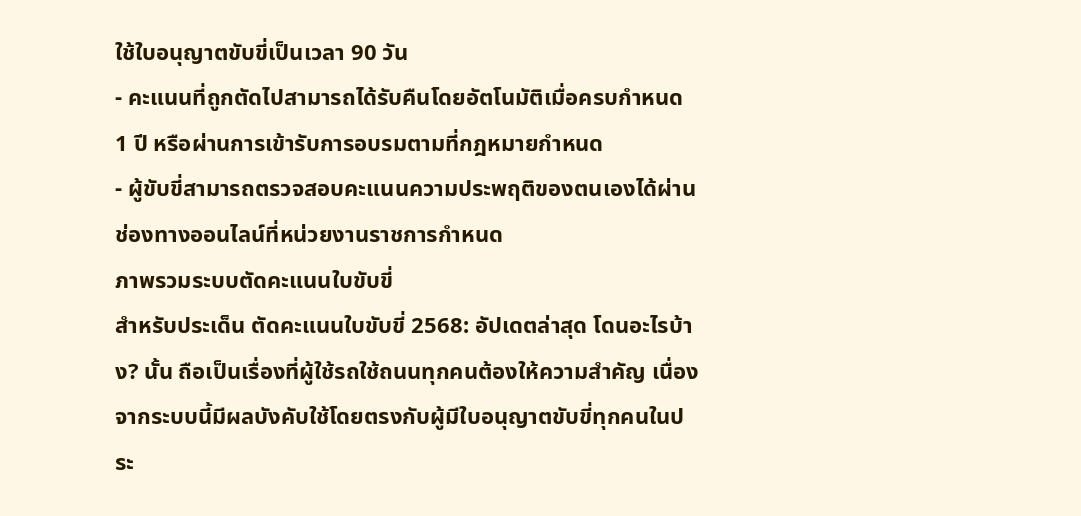ใช้ใบอนุญาตขับขี่เป็นเวลา 90 วัน
- คะแนนที่ถูกตัดไปสามารถได้รับคืนโดยอัตโนมัติเมื่อครบกำหนด 1 ปี หรือผ่านการเข้ารับการอบรมตามที่กฎหมายกำหนด
- ผู้ขับขี่สามารถตรวจสอบคะแนนความประพฤติของตนเองได้ผ่านช่องทางออนไลน์ที่หน่วยงานราชการกำหนด
ภาพรวมระบบตัดคะแนนใบขับขี่
สำหรับประเด็น ตัดคะแนนใบขับขี่ 2568: อัปเดตล่าสุด โดนอะไรบ้าง? นั้น ถือเป็นเรื่องที่ผู้ใช้รถใช้ถนนทุกคนต้องให้ความสำคัญ เนื่องจากระบบนี้มีผลบังคับใช้โดยตรงกับผู้มีใบอนุญาตขับขี่ทุกคนในประ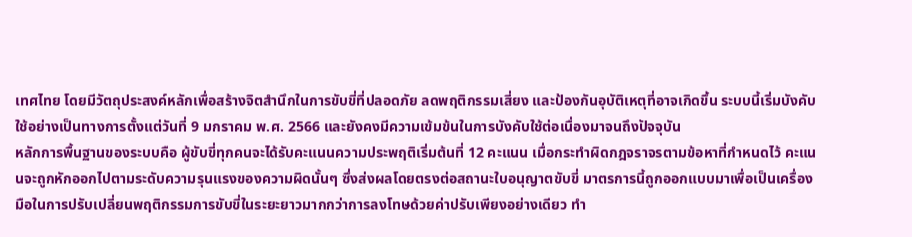เทศไทย โดยมีวัตถุประสงค์หลักเพื่อสร้างจิตสำนึกในการขับขี่ที่ปลอดภัย ลดพฤติกรรมเสี่ยง และป้องกันอุบัติเหตุที่อาจเกิดขึ้น ระบบนี้เริ่มบังคับใช้อย่างเป็นทางการตั้งแต่วันที่ 9 มกราคม พ.ศ. 2566 และยังคงมีความเข้มข้นในการบังคับใช้ต่อเนื่องมาจนถึงปัจจุบัน
หลักการพื้นฐานของระบบคือ ผู้ขับขี่ทุกคนจะได้รับคะแนนความประพฤติเริ่มต้นที่ 12 คะแนน เมื่อกระทำผิดกฎจราจรตามข้อหาที่กำหนดไว้ คะแนนจะถูกหักออกไปตามระดับความรุนแรงของความผิดนั้นๆ ซึ่งส่งผลโดยตรงต่อสถานะใบอนุญาตขับขี่ มาตรการนี้ถูกออกแบบมาเพื่อเป็นเครื่องมือในการปรับเปลี่ยนพฤติกรรมการขับขี่ในระยะยาวมากกว่าการลงโทษด้วยค่าปรับเพียงอย่างเดียว ทำ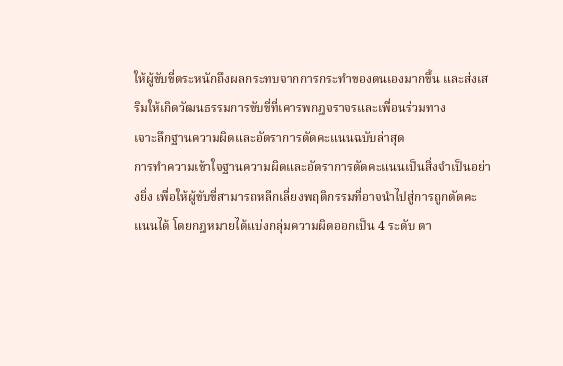ให้ผู้ขับขี่ตระหนักถึงผลกระทบจากการกระทำของตนเองมากขึ้น และส่งเสริมให้เกิดวัฒนธรรมการขับขี่ที่เคารพกฎจราจรและเพื่อนร่วมทาง
เจาะลึกฐานความผิดและอัตราการตัดคะแนนฉบับล่าสุด
การทำความเข้าใจฐานความผิดและอัตราการตัดคะแนนเป็นสิ่งจำเป็นอย่างยิ่ง เพื่อให้ผู้ขับขี่สามารถหลีกเลี่ยงพฤติกรรมที่อาจนำไปสู่การถูกตัดคะแนนได้ โดยกฎหมายได้แบ่งกลุ่มความผิดออกเป็น 4 ระดับ ตา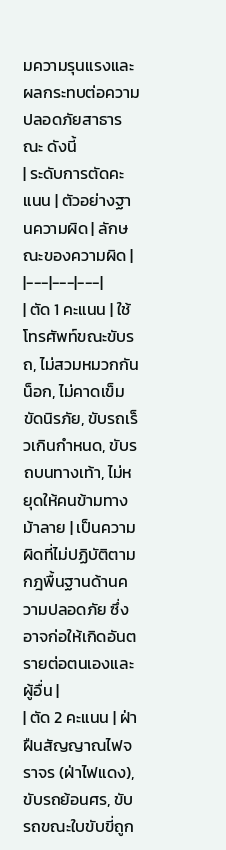มความรุนแรงและผลกระทบต่อความปลอดภัยสาธารณะ ดังนี้
| ระดับการตัดคะแนน | ตัวอย่างฐานความผิด | ลักษณะของความผิด |
|---|---|---|
| ตัด 1 คะแนน | ใช้โทรศัพท์ขณะขับรถ, ไม่สวมหมวกกันน็อก, ไม่คาดเข็มขัดนิรภัย, ขับรถเร็วเกินกำหนด, ขับรถบนทางเท้า, ไม่หยุดให้คนข้ามทางม้าลาย | เป็นความผิดที่ไม่ปฏิบัติตามกฎพื้นฐานด้านความปลอดภัย ซึ่งอาจก่อให้เกิดอันตรายต่อตนเองและผู้อื่น |
| ตัด 2 คะแนน | ฝ่าฝืนสัญญาณไฟจราจร (ฝ่าไฟแดง), ขับรถย้อนศร, ขับรถขณะใบขับขี่ถูก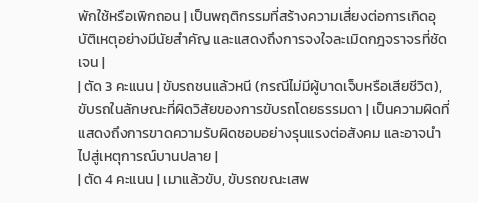พักใช้หรือเพิกถอน | เป็นพฤติกรรมที่สร้างความเสี่ยงต่อการเกิดอุบัติเหตุอย่างมีนัยสำคัญ และแสดงถึงการจงใจละเมิดกฎจราจรที่ชัดเจน |
| ตัด 3 คะแนน | ขับรถชนแล้วหนี (กรณีไม่มีผู้บาดเจ็บหรือเสียชีวิต), ขับรถในลักษณะที่ผิดวิสัยของการขับรถโดยธรรมดา | เป็นความผิดที่แสดงถึงการขาดความรับผิดชอบอย่างรุนแรงต่อสังคม และอาจนำไปสู่เหตุการณ์บานปลาย |
| ตัด 4 คะแนน | เมาแล้วขับ, ขับรถขณะเสพ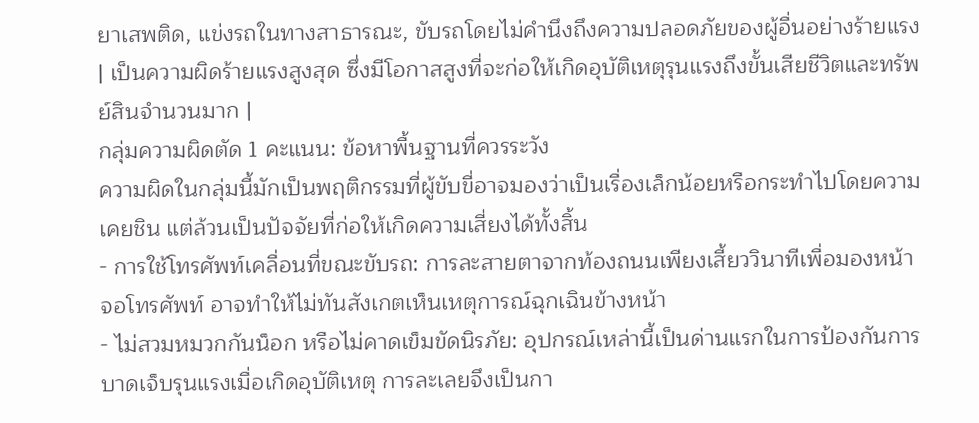ยาเสพติด, แข่งรถในทางสาธารณะ, ขับรถโดยไม่คำนึงถึงความปลอดภัยของผู้อื่นอย่างร้ายแรง | เป็นความผิดร้ายแรงสูงสุด ซึ่งมีโอกาสสูงที่จะก่อให้เกิดอุบัติเหตุรุนแรงถึงขั้นเสียชีวิตและทรัพย์สินจำนวนมาก |
กลุ่มความผิดตัด 1 คะแนน: ข้อหาพื้นฐานที่ควรระวัง
ความผิดในกลุ่มนี้มักเป็นพฤติกรรมที่ผู้ขับขี่อาจมองว่าเป็นเรื่องเล็กน้อยหรือกระทำไปโดยความเคยชิน แต่ล้วนเป็นปัจจัยที่ก่อให้เกิดความเสี่ยงได้ทั้งสิ้น
- การใช้โทรศัพท์เคลื่อนที่ขณะขับรถ: การละสายตาจากท้องถนนเพียงเสี้ยววินาทีเพื่อมองหน้าจอโทรศัพท์ อาจทำให้ไม่ทันสังเกตเห็นเหตุการณ์ฉุกเฉินข้างหน้า
- ไม่สวมหมวกกันน็อก หรือไม่คาดเข็มขัดนิรภัย: อุปกรณ์เหล่านี้เป็นด่านแรกในการป้องกันการบาดเจ็บรุนแรงเมื่อเกิดอุบัติเหตุ การละเลยจึงเป็นกา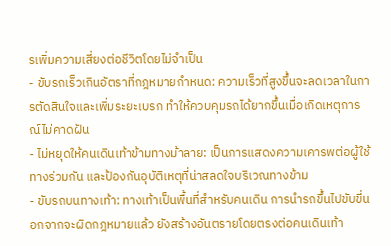รเพิ่มความเสี่ยงต่อชีวิตโดยไม่จำเป็น
- ขับรถเร็วเกินอัตราที่กฎหมายกำหนด: ความเร็วที่สูงขึ้นจะลดเวลาในการตัดสินใจและเพิ่มระยะเบรก ทำให้ควบคุมรถได้ยากขึ้นเมื่อเกิดเหตุการณ์ไม่คาดฝัน
- ไม่หยุดให้คนเดินเท้าข้ามทางม้าลาย: เป็นการแสดงความเคารพต่อผู้ใช้ทางร่วมกัน และป้องกันอุบัติเหตุที่น่าสลดใจบริเวณทางข้าม
- ขับรถบนทางเท้า: ทางเท้าเป็นพื้นที่สำหรับคนเดิน การนำรถขึ้นไปขับขี่นอกจากจะผิดกฎหมายแล้ว ยังสร้างอันตรายโดยตรงต่อคนเดินเท้า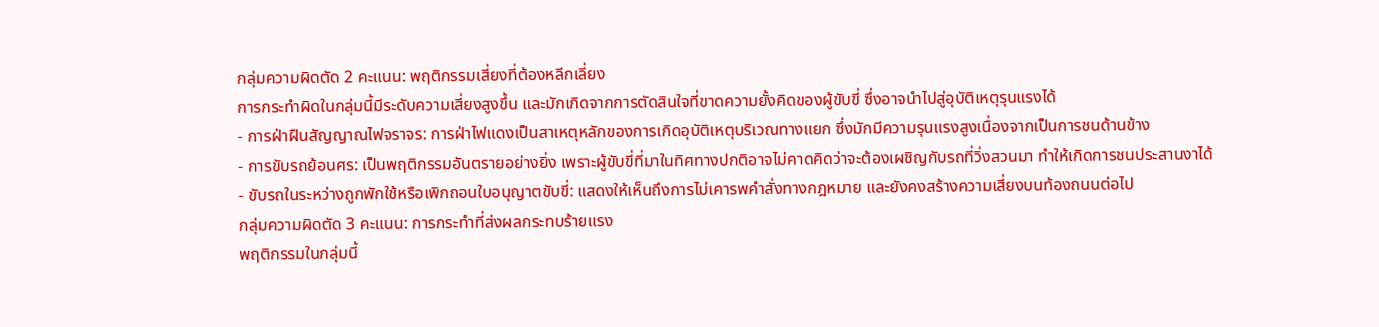กลุ่มความผิดตัด 2 คะแนน: พฤติกรรมเสี่ยงที่ต้องหลีกเลี่ยง
การกระทำผิดในกลุ่มนี้มีระดับความเสี่ยงสูงขึ้น และมักเกิดจากการตัดสินใจที่ขาดความยั้งคิดของผู้ขับขี่ ซึ่งอาจนำไปสู่อุบัติเหตุรุนแรงได้
- การฝ่าฝืนสัญญาณไฟจราจร: การฝ่าไฟแดงเป็นสาเหตุหลักของการเกิดอุบัติเหตุบริเวณทางแยก ซึ่งมักมีความรุนแรงสูงเนื่องจากเป็นการชนด้านข้าง
- การขับรถย้อนศร: เป็นพฤติกรรมอันตรายอย่างยิ่ง เพราะผู้ขับขี่ที่มาในทิศทางปกติอาจไม่คาดคิดว่าจะต้องเผชิญกับรถที่วิ่งสวนมา ทำให้เกิดการชนประสานงาได้
- ขับรถในระหว่างถูกพักใช้หรือเพิกถอนใบอนุญาตขับขี่: แสดงให้เห็นถึงการไม่เคารพคำสั่งทางกฎหมาย และยังคงสร้างความเสี่ยงบนท้องถนนต่อไป
กลุ่มความผิดตัด 3 คะแนน: การกระทำที่ส่งผลกระทบร้ายแรง
พฤติกรรมในกลุ่มนี้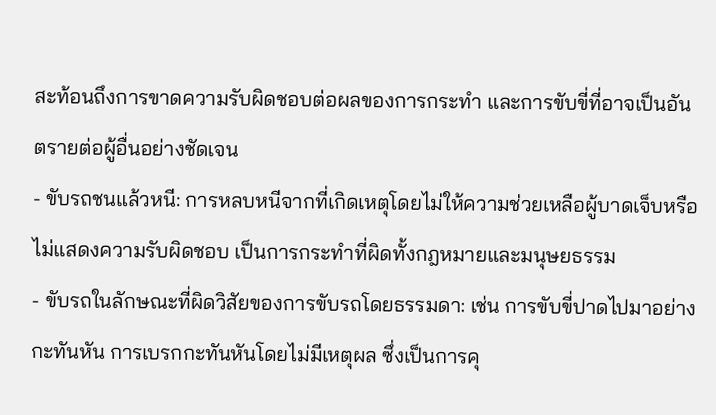สะท้อนถึงการขาดความรับผิดชอบต่อผลของการกระทำ และการขับขี่ที่อาจเป็นอันตรายต่อผู้อื่นอย่างชัดเจน
- ขับรถชนแล้วหนี: การหลบหนีจากที่เกิดเหตุโดยไม่ให้ความช่วยเหลือผู้บาดเจ็บหรือไม่แสดงความรับผิดชอบ เป็นการกระทำที่ผิดทั้งกฎหมายและมนุษยธรรม
- ขับรถในลักษณะที่ผิดวิสัยของการขับรถโดยธรรมดา: เช่น การขับขี่ปาดไปมาอย่างกะทันหัน การเบรกกะทันหันโดยไม่มีเหตุผล ซึ่งเป็นการคุ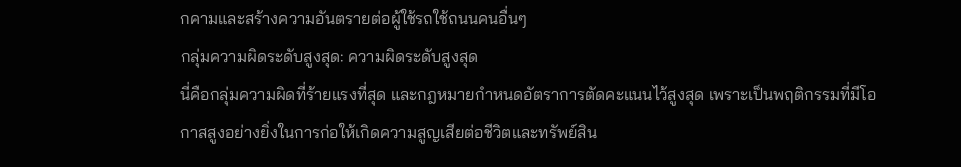กคามและสร้างความอันตรายต่อผู้ใช้รถใช้ถนนคนอื่นๆ
กลุ่มความผิดระดับสูงสุด: ความผิดระดับสูงสุด
นี่คือกลุ่มความผิดที่ร้ายแรงที่สุด และกฎหมายกำหนดอัตราการตัดคะแนนไว้สูงสุด เพราะเป็นพฤติกรรมที่มีโอกาสสูงอย่างยิ่งในการก่อให้เกิดความสูญเสียต่อชีวิตและทรัพย์สิน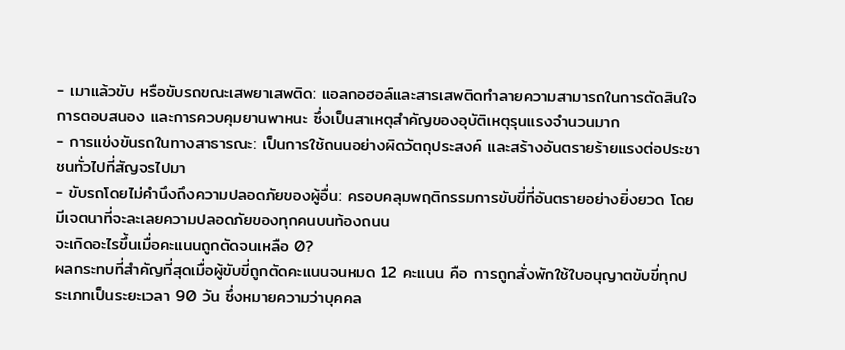- เมาแล้วขับ หรือขับรถขณะเสพยาเสพติด: แอลกอฮอล์และสารเสพติดทำลายความสามารถในการตัดสินใจ การตอบสนอง และการควบคุมยานพาหนะ ซึ่งเป็นสาเหตุสำคัญของอุบัติเหตุรุนแรงจำนวนมาก
- การแข่งขันรถในทางสาธารณะ: เป็นการใช้ถนนอย่างผิดวัตถุประสงค์ และสร้างอันตรายร้ายแรงต่อประชาชนทั่วไปที่สัญจรไปมา
- ขับรถโดยไม่คำนึงถึงความปลอดภัยของผู้อื่น: ครอบคลุมพฤติกรรมการขับขี่ที่อันตรายอย่างยิ่งยวด โดยมีเจตนาที่จะละเลยความปลอดภัยของทุกคนบนท้องถนน
จะเกิดอะไรขึ้นเมื่อคะแนนถูกตัดจนเหลือ 0?
ผลกระทบที่สำคัญที่สุดเมื่อผู้ขับขี่ถูกตัดคะแนนจนหมด 12 คะแนน คือ การถูกสั่งพักใช้ใบอนุญาตขับขี่ทุกประเภทเป็นระยะเวลา 90 วัน ซึ่งหมายความว่าบุคคล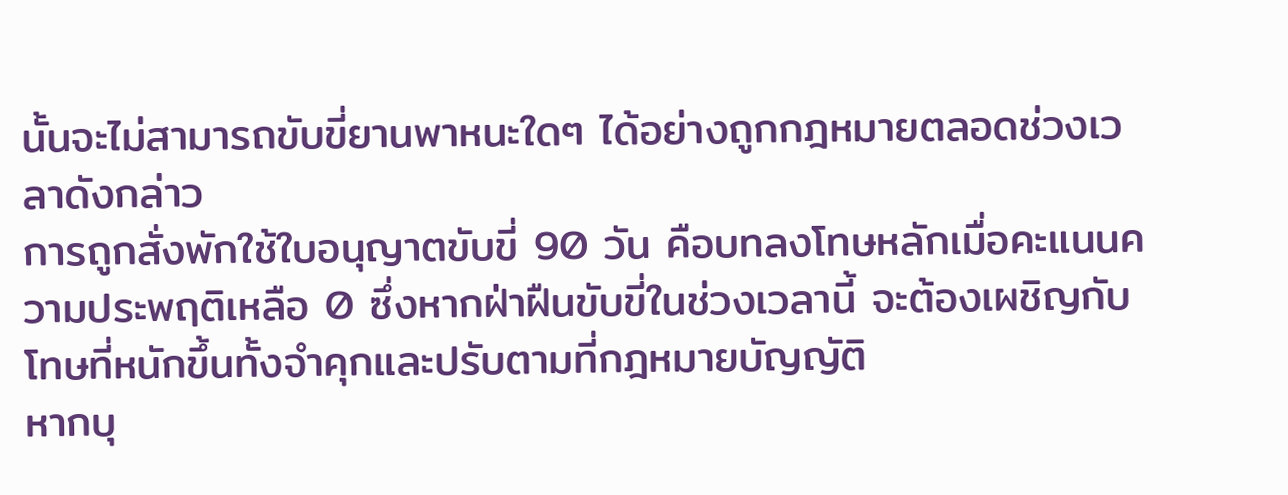นั้นจะไม่สามารถขับขี่ยานพาหนะใดๆ ได้อย่างถูกกฎหมายตลอดช่วงเวลาดังกล่าว
การถูกสั่งพักใช้ใบอนุญาตขับขี่ 90 วัน คือบทลงโทษหลักเมื่อคะแนนความประพฤติเหลือ 0 ซึ่งหากฝ่าฝืนขับขี่ในช่วงเวลานี้ จะต้องเผชิญกับโทษที่หนักขึ้นทั้งจำคุกและปรับตามที่กฎหมายบัญญัติ
หากบุ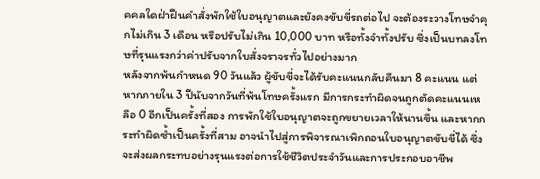คคลใดฝ่าฝืนคำสั่งพักใช้ใบอนุญาตและยังคงขับขี่รถต่อไป จะต้องระวางโทษจำคุกไม่เกิน 3 เดือน หรือปรับไม่เกิน 10,000 บาท หรือทั้งจำทั้งปรับ ซึ่งเป็นบทลงโทษที่รุนแรงกว่าค่าปรับจากใบสั่งจราจรทั่วไปอย่างมาก
หลังจากพ้นกำหนด 90 วันแล้ว ผู้ขับขี่จะได้รับคะแนนกลับคืนมา 8 คะแนน แต่หากภายใน 3 ปีนับจากวันที่พ้นโทษครั้งแรก มีการกระทำผิดจนถูกตัดคะแนนเหลือ 0 อีกเป็นครั้งที่สอง การพักใช้ใบอนุญาตจะถูกขยายเวลาให้นานขึ้น และหากกระทำผิดซ้ำเป็นครั้งที่สาม อาจนำไปสู่การพิจารณาเพิกถอนใบอนุญาตขับขี่ได้ ซึ่งจะส่งผลกระทบอย่างรุนแรงต่อการใช้ชีวิตประจำวันและการประกอบอาชีพ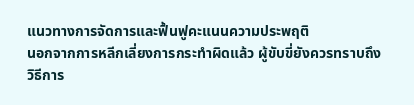แนวทางการจัดการและฟื้นฟูคะแนนความประพฤติ
นอกจากการหลีกเลี่ยงการกระทำผิดแล้ว ผู้ขับขี่ยังควรทราบถึงวิธีการ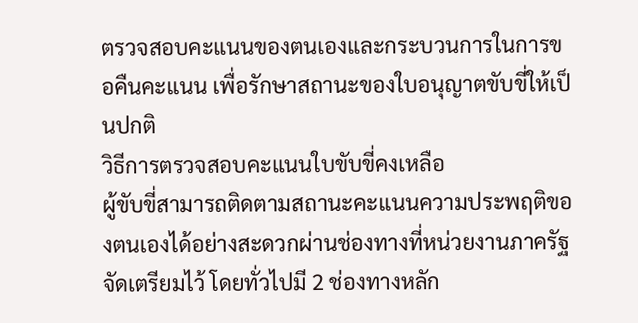ตรวจสอบคะแนนของตนเองและกระบวนการในการขอคืนคะแนน เพื่อรักษาสถานะของใบอนุญาตขับขี่ให้เป็นปกติ
วิธีการตรวจสอบคะแนนใบขับขี่คงเหลือ
ผู้ขับขี่สามารถติดตามสถานะคะแนนความประพฤติของตนเองได้อย่างสะดวกผ่านช่องทางที่หน่วยงานภาครัฐจัดเตรียมไว้ โดยทั่วไปมี 2 ช่องทางหลัก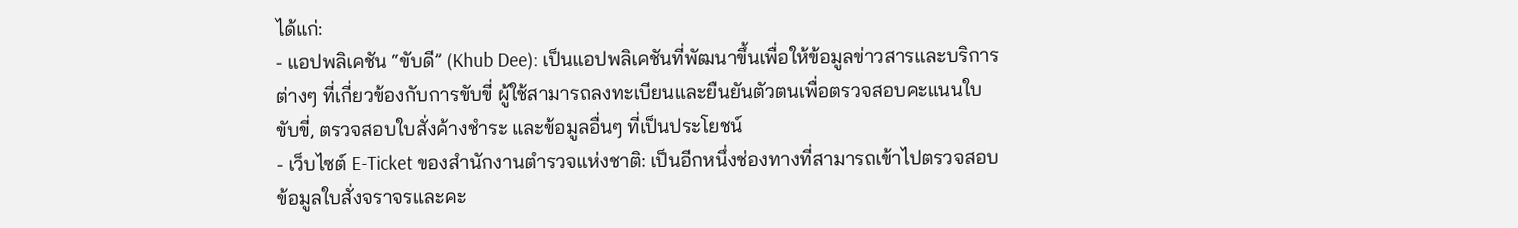ได้แก่:
- แอปพลิเคชัน “ขับดี” (Khub Dee): เป็นแอปพลิเคชันที่พัฒนาขึ้นเพื่อให้ข้อมูลข่าวสารและบริการต่างๆ ที่เกี่ยวข้องกับการขับขี่ ผู้ใช้สามารถลงทะเบียนและยืนยันตัวตนเพื่อตรวจสอบคะแนนใบขับขี่, ตรวจสอบใบสั่งค้างชำระ และข้อมูลอื่นๆ ที่เป็นประโยชน์
- เว็บไซต์ E-Ticket ของสำนักงานตำรวจแห่งชาติ: เป็นอีกหนึ่งช่องทางที่สามารถเข้าไปตรวจสอบข้อมูลใบสั่งจราจรและคะ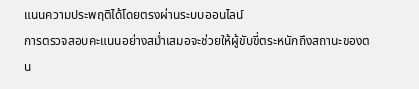แนนความประพฤติได้โดยตรงผ่านระบบออนไลน์
การตรวจสอบคะแนนอย่างสม่ำเสมอจะช่วยให้ผู้ขับขี่ตระหนักถึงสถานะของตน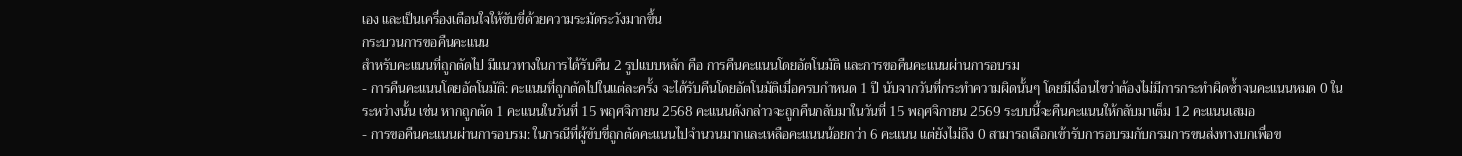เอง และเป็นเครื่องเตือนใจให้ขับขี่ด้วยความระมัดระวังมากขึ้น
กระบวนการขอคืนคะแนน
สำหรับคะแนนที่ถูกตัดไป มีแนวทางในการได้รับคืน 2 รูปแบบหลัก คือ การคืนคะแนนโดยอัตโนมัติ และการขอคืนคะแนนผ่านการอบรม
- การคืนคะแนนโดยอัตโนมัติ: คะแนนที่ถูกตัดไปในแต่ละครั้ง จะได้รับคืนโดยอัตโนมัติเมื่อครบกำหนด 1 ปี นับจากวันที่กระทำความผิดนั้นๆ โดยมีเงื่อนไขว่าต้องไม่มีการกระทำผิดซ้ำจนคะแนนหมด 0 ในระหว่างนั้น เช่น หากถูกตัด 1 คะแนนในวันที่ 15 พฤศจิกายน 2568 คะแนนดังกล่าวจะถูกคืนกลับมาในวันที่ 15 พฤศจิกายน 2569 ระบบนี้จะคืนคะแนนให้กลับมาเต็ม 12 คะแนนเสมอ
- การขอคืนคะแนนผ่านการอบรม: ในกรณีที่ผู้ขับขี่ถูกตัดคะแนนไปจำนวนมากและเหลือคะแนนน้อยกว่า 6 คะแนน แต่ยังไม่ถึง 0 สามารถเลือกเข้ารับการอบรมกับกรมการขนส่งทางบกเพื่อข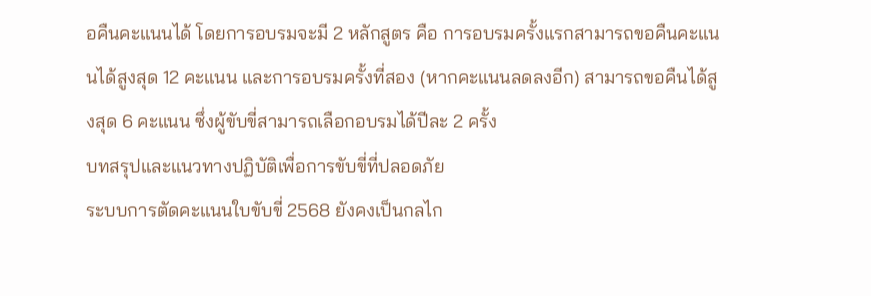อคืนคะแนนได้ โดยการอบรมจะมี 2 หลักสูตร คือ การอบรมครั้งแรกสามารถขอคืนคะแนนได้สูงสุด 12 คะแนน และการอบรมครั้งที่สอง (หากคะแนนลดลงอีก) สามารถขอคืนได้สูงสุด 6 คะแนน ซึ่งผู้ขับขี่สามารถเลือกอบรมได้ปีละ 2 ครั้ง
บทสรุปและแนวทางปฏิบัติเพื่อการขับขี่ที่ปลอดภัย
ระบบการตัดคะแนนใบขับขี่ 2568 ยังคงเป็นกลไก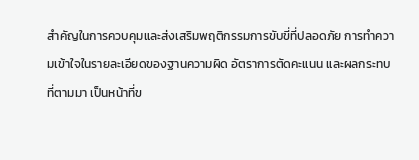สำคัญในการควบคุมและส่งเสริมพฤติกรรมการขับขี่ที่ปลอดภัย การทำความเข้าใจในรายละเอียดของฐานความผิด อัตราการตัดคะแนน และผลกระทบที่ตามมา เป็นหน้าที่ข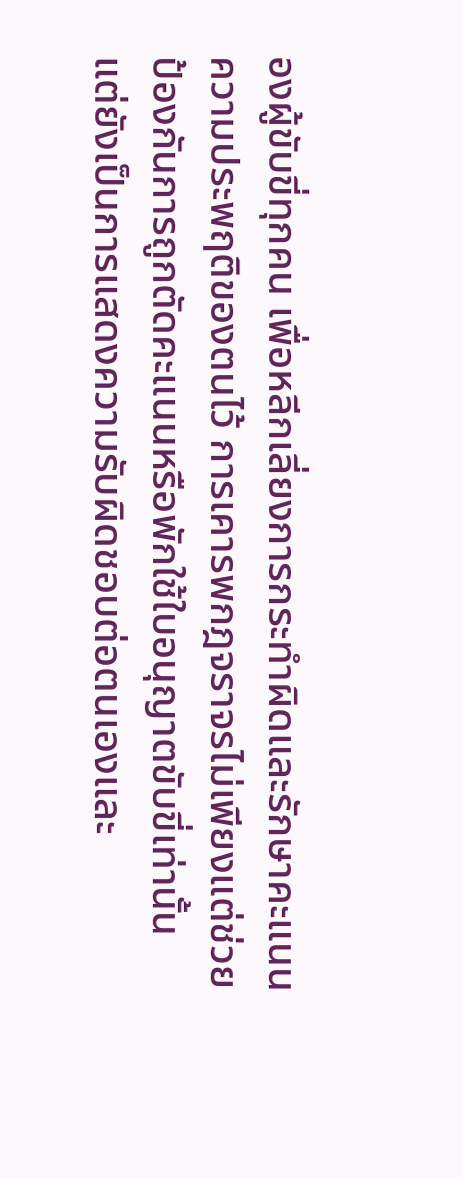องผู้ขับขี่ทุกคน เพื่อหลีกเลี่ยงการกระทำผิดและรักษาคะแนนความประพฤติของตนไว้ การเคารพกฎจราจรไม่เพียงแต่ช่วยป้องกันการถูกตัดคะแนนหรือพักใช้ใบอนุญาตขับขี่เท่านั้น แต่ยังเป็นการแสดงความรับผิดชอบต่อตนเองและ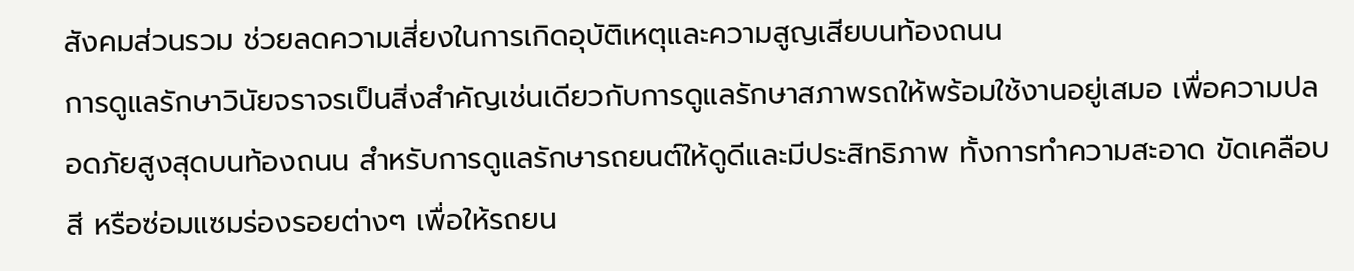สังคมส่วนรวม ช่วยลดความเสี่ยงในการเกิดอุบัติเหตุและความสูญเสียบนท้องถนน
การดูแลรักษาวินัยจราจรเป็นสิ่งสำคัญเช่นเดียวกับการดูแลรักษาสภาพรถให้พร้อมใช้งานอยู่เสมอ เพื่อความปลอดภัยสูงสุดบนท้องถนน สำหรับการดูแลรักษารถยนต์ให้ดูดีและมีประสิทธิภาพ ทั้งการทำความสะอาด ขัดเคลือบสี หรือซ่อมแซมร่องรอยต่างๆ เพื่อให้รถยน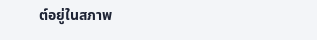ต์อยู่ในสภาพ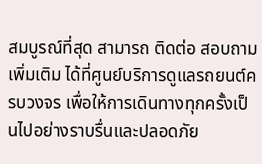สมบูรณ์ที่สุด สามารถ ติดต่อ สอบถามเพิ่มเติม ได้ที่ศูนย์บริการดูแลรถยนต์ครบวงจร เพื่อให้การเดินทางทุกครั้งเป็นไปอย่างราบรื่นและปลอดภัย